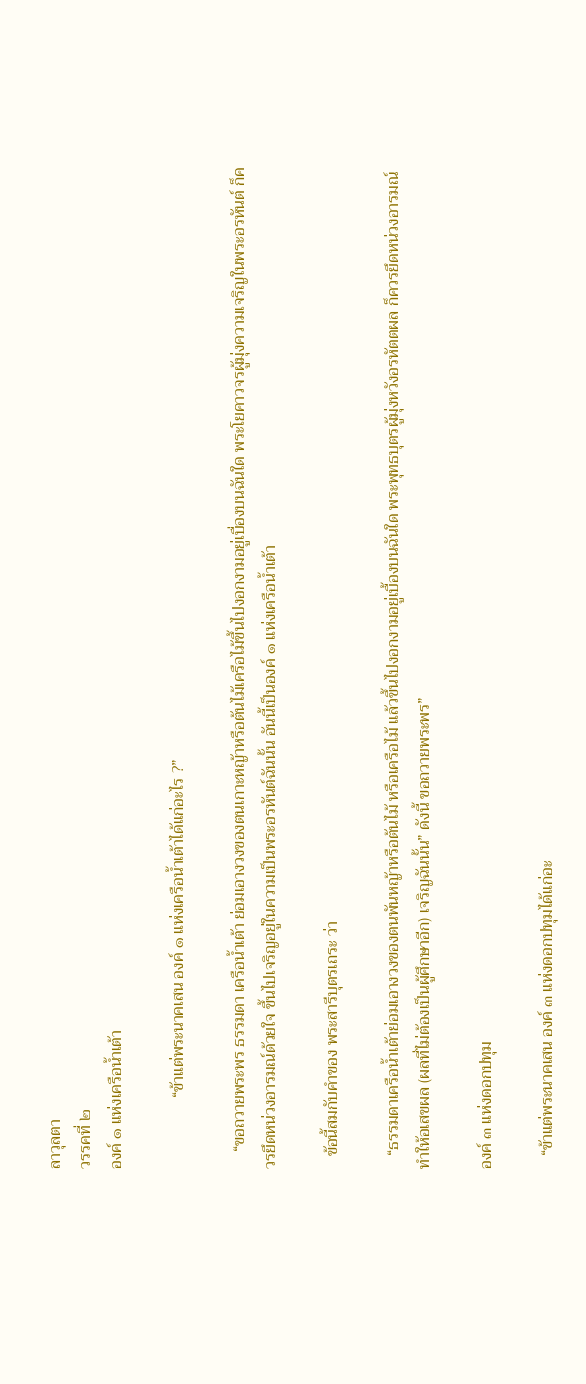ลาวุลตา
วรรคที่ ๒
องค์ ๑ แห่งเครือน้ำเต้า

                 “ข้าแต่พระนาคเสน องค์ ๑ แห่งเครือน้ำเต้าได้แก่อะไร ?”

    “ขอถวายพระพร ธรรมดา เครือน้ำเต้า ย่อมเอางวงของตนเกาะหญ้าหรือต้นไม้เครือไม้ขึ้นไปงอกงามอยู่เบื่องบนฉันใด พระโยคาวจรผู้มุ่งความเจริญในพระอรหันต์ ก็ควรยึดหน่วงอารมณ์ด้วยใจ ขึ้นไปเจริญอยู่ในความเป็นพระอรหันต์ฉันนั้น อันนี้เป็นองค์ ๑ แห่งเครือน้ำเต้า

   ข้อนี้สมกับคำของ พระสารีบุตรเถระ ว่า

   “ธรรมดาเครือน้ำเต้าย่อมเอางวงของตนพันหญ้าหรือต้นไม้ หรือเครือไม้ แล้วขึ้นไปงอกงามอยู่เบื้องบนฉันใด พระพุทธบุตรผู้มุ่งหวังอรหัตตผล ก็ควรยึดหน่วงอารมณ์ ทำให้อเสขผล (ผลที่ไม่ต้องเป็นผู้ศึกษาอีก) เจริญฉันนั้น” ดังนี้ ขอถวายพระพร”

องค์ ๓ แห่งดอกปทุม

   “ข้าแต่พระนาคเสน องค์ ๓ แห่งดอกปทุมได้แก่อะ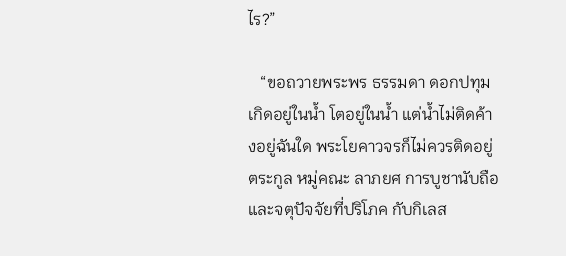ไร?”

   “ขอถวายพระพร ธรรมดา ดอกปทุม เกิดอยู่ในน้ำ โตอยู่ในน้ำ แต่น้ำไม่ติดค้างอยู่ฉันใด พระโยคาวจรก็ไม่ควรติดอยู่ตระกูล หมู่คณะ ลาภยศ การบูชานับถือ และจตุปัจจัยที่ปริโภค กับกิเลส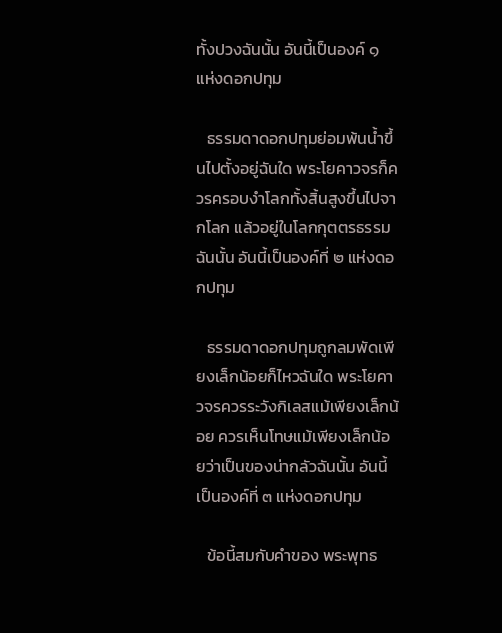ทั้งปวงฉันนั้น อันนี้เป็นองค์ ๑ แห่งดอกปทุม

   ธรรมดาดอกปทุมย่อมพ้นน้ำขึ้นไปตั้งอยู่ฉันใด พระโยคาวจรก็ควรครอบงำโลกทั้งสิ้นสูงขึ้นไปจากโลก แล้วอยู่ในโลกกุตตรธรรมฉันนั้น อันนี้เป็นองค์ที่ ๒ แห่งดอกปทุม

   ธรรมดาดอกปทุมถูกลมพัดเพียงเล็กน้อยก็ไหวฉันใด พระโยคาวจรควรระวังกิเลสแม้เพียงเล็กน้อย ควรเห็นโทษแม้เพียงเล็กน้อยว่าเป็นของน่ากลัวฉันนั้น อันนี้เป็นองค์ที่ ๓ แห่งดอกปทุม

   ข้อนี้สมกับคำของ พระพุทธ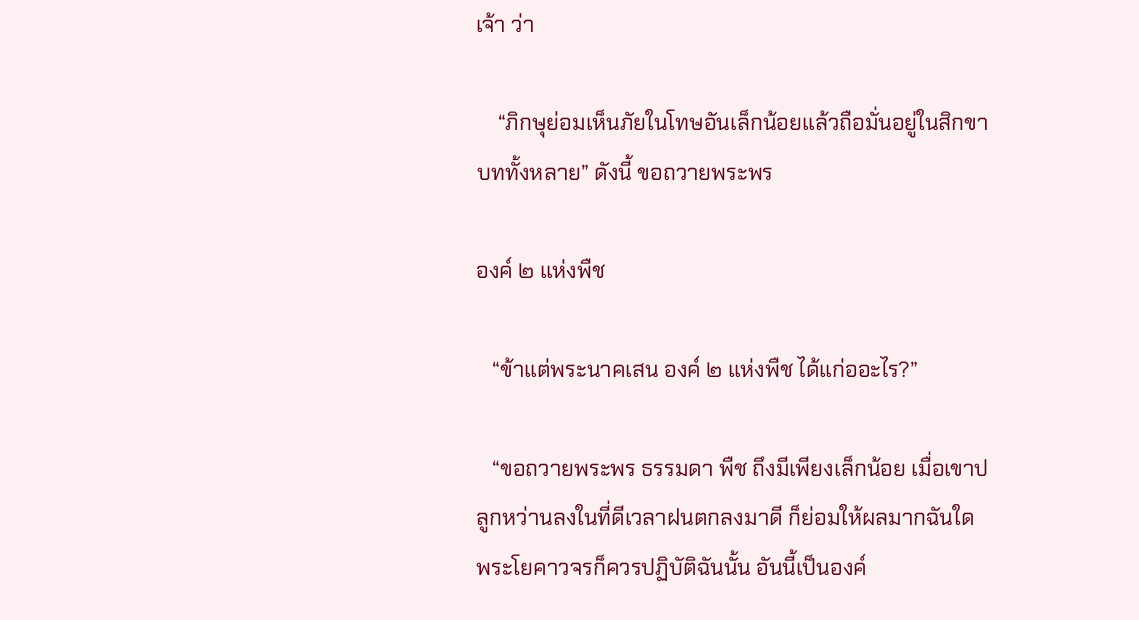เจ้า ว่า

    “ภิกษุย่อมเห็นภัยในโทษอันเล็กน้อยแล้วถือมั่นอยู่ในสิกขาบททั้งหลาย” ดังนี้ ขอถวายพระพร

องค์ ๒ แห่งพืช

   “ข้าแต่พระนาคเสน องค์ ๒ แห่งพืช ได้แก่ออะไร?”

   “ขอถวายพระพร ธรรมดา พืช ถึงมีเพียงเล็กน้อย เมื่อเขาปลูกหว่านลงในที่ดีเวลาฝนตกลงมาดี ก็ย่อมให้ผลมากฉันใด พระโยคาวจรก็ควรปฏิบัติฉันนั้น อันนี้เป็นองค์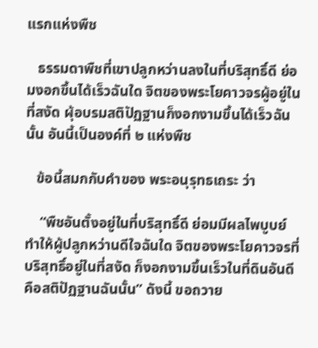แรกแห่งพืช

   ธรรมดาพืชที่เขาปลูกหว่านลงในที่บริสุทธิ์ดี ย่อมงอกขึ้นได้เร็วฉันใด จิตของพระโยคาวจรผู้อยู่ในที่สงัด ผุ้อบรมสติปัฏฐานก็งอกงามขึ้นได้เร็วฉันนั้น อันนี้เป็นองค์ที่ ๒ แห่งพืช

   ข้อนี้สมกกับคำของ พระอนุรุทธเถระ ว่า

    “พืชอันตั้งอยู่ในที่บริสุทธิ์ดี ย่อมมีผลไพบูบย์ ทำให้ผู้ปลูกหว่านดีใจฉันใด จิตของพระโยคาวจรที่บริสุทธิ์อยู่ในที่สงัด ก็งอกงามขึ้นเร็วในที่ดินอันดี คือสติปัฏฐานฉันนั้น” ดังนี้ ขอถวาย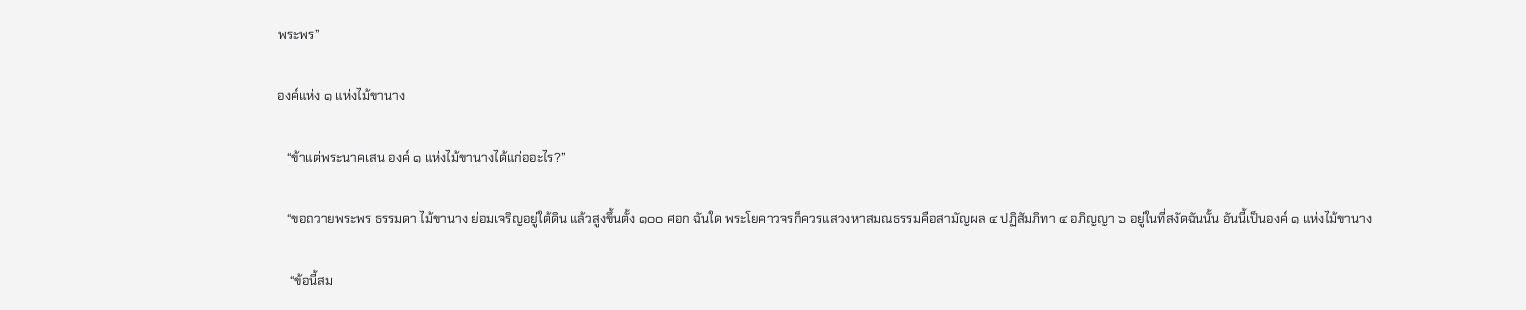พระพร”

องค์แห่ง ๑ แห่งไม้ขานาง

   “ข้าแต่พระนาคเสน องค์ ๑ แห่งไม้ขานางได้แก่ออะไร?”

   “ขอถวายพระพร ธรรมดา ไม้ขานาง ย่อมเจริญอยู่ใต้ดิน แล้วสูงขึ้นตั้ง ๑๐๐ ศอก ฉันใด พระโยคาวจรก็ควรแสวงหาสมณธรรมคือสามัญผล ๔ ปฏิสัมภิทา ๔ อภิญญา ๖ อยู่ในที่สงัดฉันนั้น อันนี้เป็นองค์ ๑ แห่งไม้ขานาง

    “ข้อนี้สม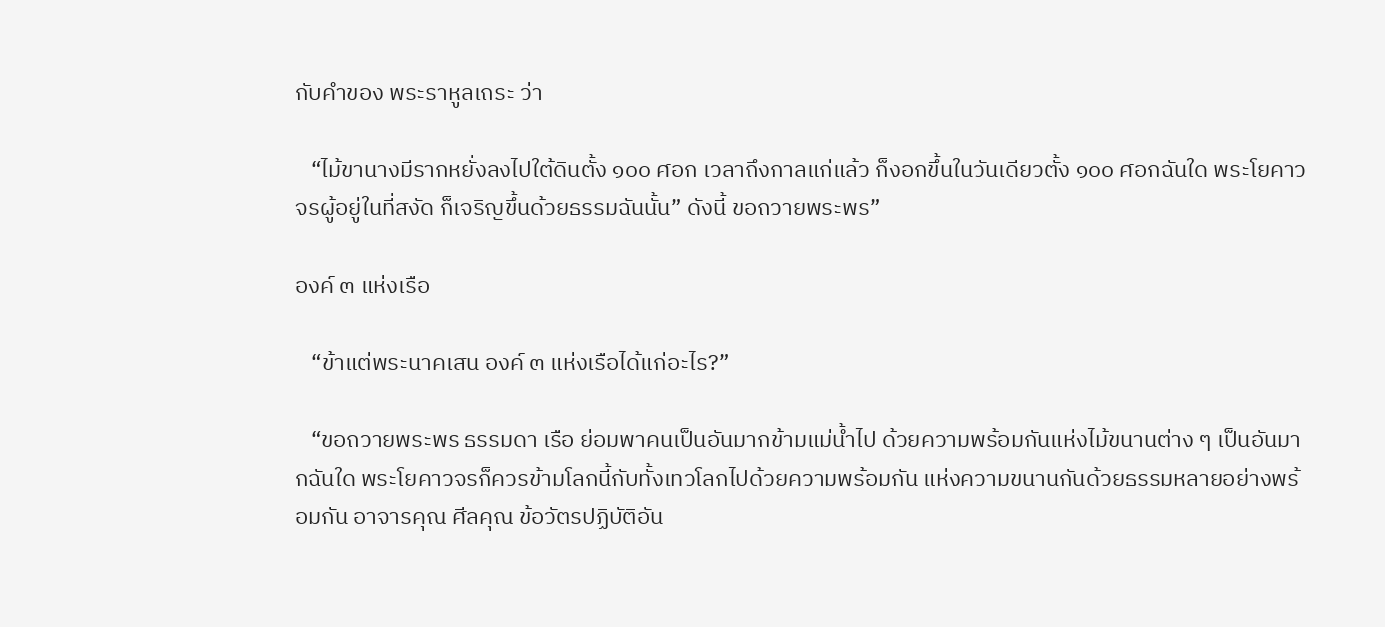กับคำของ พระราหูลเถระ ว่า

   “ไม้ขานางมีรากหยั่งลงไปใต้ดินตั้ง ๑๐๐ ศอก เวลาถึงกาลแก่แล้ว ก็งอกขึ้นในวันเดียวตั้ง ๑๐๐ ศอกฉันใด พระโยคาวจรผู้อยู่ในที่สงัด ก็เจริญขึ้นด้วยธรรมฉันนั้น” ดังนี้ ขอถวายพระพร”

องค์ ๓ แห่งเรือ

   “ข้าแต่พระนาคเสน องค์ ๓ แห่งเรือได้แก่อะไร?”

   “ขอถวายพระพร ธรรมดา เรือ ย่อมพาคนเป็นอันมากข้ามแม่น้ำไป ด้วยความพร้อมกันแห่งไม้ขนานต่าง ๆ เป็นอันมากฉันใด พระโยคาวจรก็ควรข้ามโลกนี้กับทั้งเทวโลกไปด้วยความพร้อมกัน แห่งความขนานกันด้วยธรรมหลายอย่างพร้อมกัน อาจารคุณ ศีลคุณ ข้อวัตรปฏิบัติอัน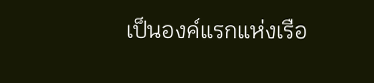เป็นองค์แรกแห่งเรือ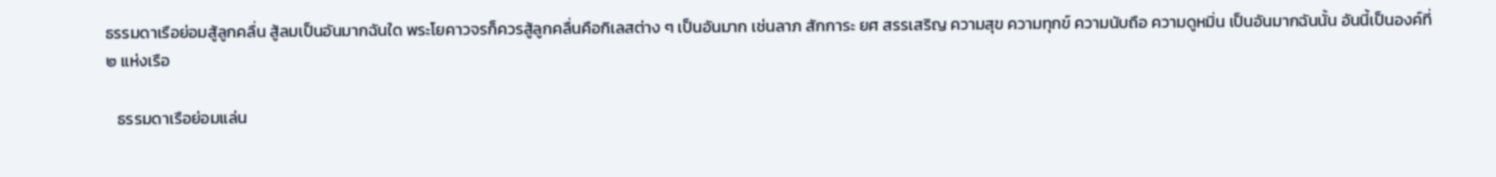ธรรมดาเรือย่อมสู้ลูกคลื่น สู้ลมเป็นอันมากฉันใด พระโยคาวจรก็ควรสู้ลูกคลื่นคือกิเลสต่าง ๆ เป็นอันมาก เช่นลาภ สักการะ ยศ สรรเสริญ ความสุข ความทุกข์ ความนับถือ ความดูหมิ่น เป็นอันมากฉันนั้น อันนี้เป็นองค์ที่ ๒ แห่งเรือ

   ธรรมดาเรือย่อมแล่น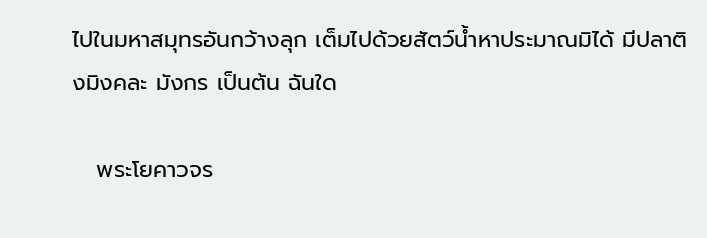ไปในมหาสมุทรอันกว้างลุก เต็มไปด้วยสัตว์น้ำหาประมาณมิได้ มีปลาติงมิงคละ มังกร เป็นต้น ฉันใด

   พระโยคาวจร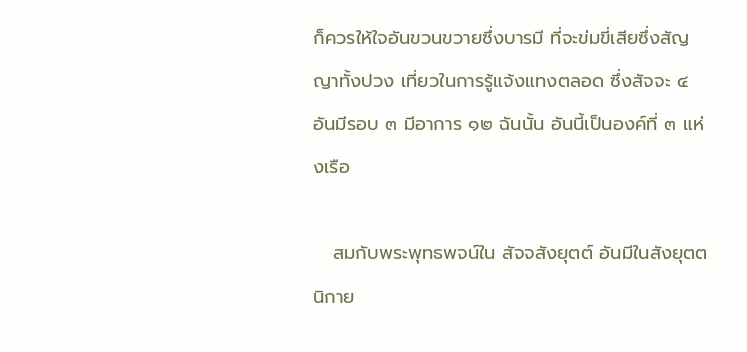ก็ควรให้ใจอันขวนขวายซึ่งบารมี ที่จะข่มขี่เสียซึ่งสัญญาทั้งปวง เที่ยวในการรู้แจ้งแทงตลอด ซึ่งสัจจะ ๔ อันมีรอบ ๓ มีอาการ ๑๒ ฉันนั้น อันนี้เป็นองค์ที่ ๓ แห่งเรือ

   สมกับพระพุทธพจน์ใน สัจจสังยุตต์ อันมีในสังยุตตนิกาย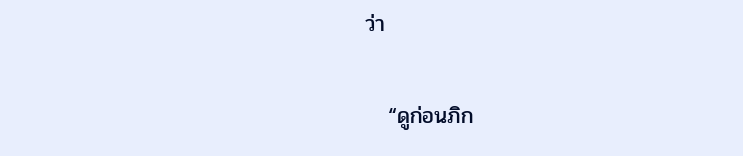ว่า

   “ดูก่อนภิก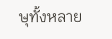ษุทั้งหลาย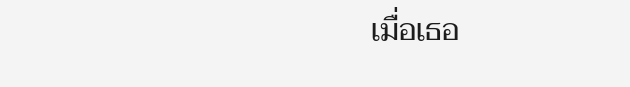เมื่อเธอ